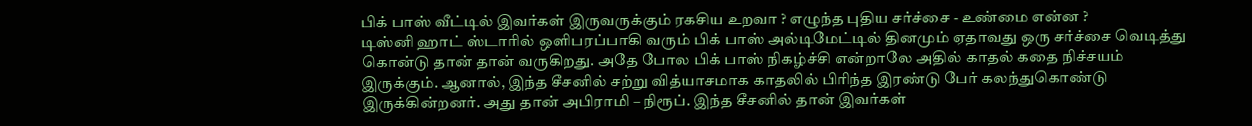பிக் பாஸ் வீட்டில் இவர்கள் இருவருக்கும் ரகசிய உறவா ? எழுந்த புதிய சர்ச்சை - உண்மை என்ன ?
டிஸ்னி ஹாட் ஸ்டாரில் ஒளிபரப்பாகி வரும் பிக் பாஸ் அல்டிமேட்டில் தினமும் ஏதாவது ஒரு சர்ச்சை வெடித்து கொன்டு தான் தான் வருகிறது. அதே போல பிக் பாஸ் நிகழ்ச்சி என்றாலே அதில் காதல் கதை நிச்சயம் இருக்கும். ஆனால், இந்த சீசனில் சற்று வித்யாசமாக காதலில் பிரிந்த இரண்டு பேர் கலந்துகொண்டு இருக்கின்றனர். அது தான் அபிராமி – நிரூப். இந்த சீசனில் தான் இவர்கள்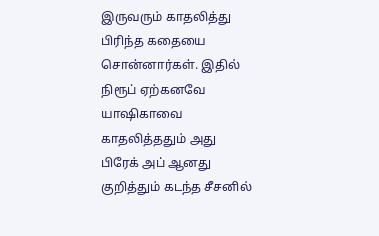இருவரும் காதலித்து பிரிந்த கதையை சொன்னார்கள். இதில் நிரூப் ஏற்கனவே யாஷிகாவை காதலித்ததும் அது பிரேக் அப் ஆனது குறித்தும் கடந்த சீசனில்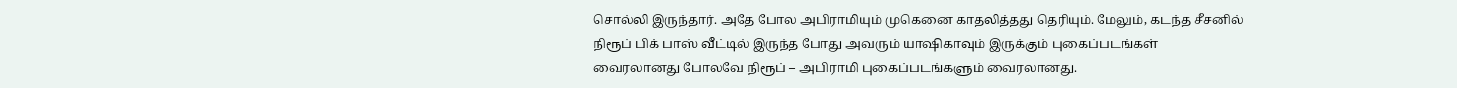சொல்லி இருந்தார். அதே போல அபிராமியும் முகெனை காதலித்தது தெரியும். மேலும், கடந்த சீசனில் நிரூப் பிக் பாஸ் வீட்டில் இருந்த போது அவரும் யாஷிகாவும் இருக்கும் புகைப்படங்கள் வைரலானது போலவே நிரூப் – அபிராமி புகைப்படங்களும் வைரலானது.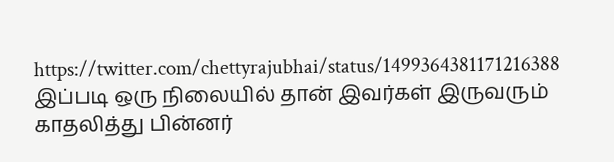https://twitter.com/chettyrajubhai/status/1499364381171216388
இப்படி ஒரு நிலையில் தான் இவர்கள் இருவரும் காதலித்து பின்னர்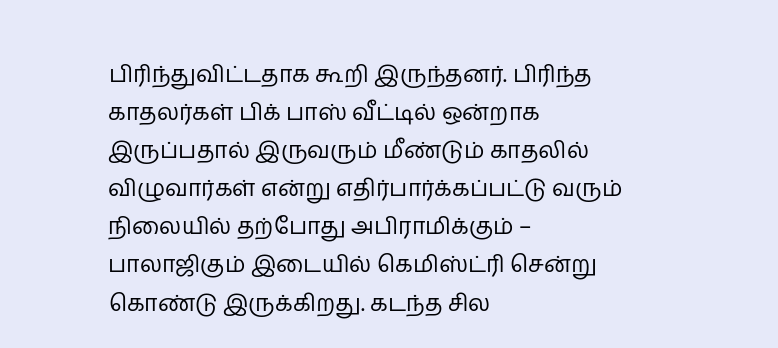பிரிந்துவிட்டதாக கூறி இருந்தனர். பிரிந்த காதலர்கள் பிக் பாஸ் வீட்டில் ஒன்றாக இருப்பதால் இருவரும் மீண்டும் காதலில் விழுவார்கள் என்று எதிர்பார்க்கப்பட்டு வரும் நிலையில் தற்போது அபிராமிக்கும் – பாலாஜிகும் இடையில் கெமிஸ்ட்ரி சென்று கொண்டு இருக்கிறது. கடந்த சில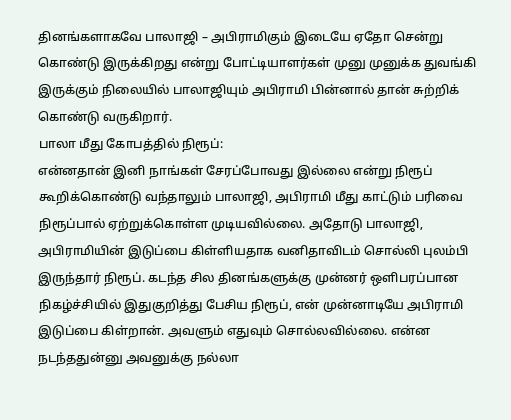தினங்களாகவே பாலாஜி – அபிராமிகும் இடையே ஏதோ சென்று கொண்டு இருக்கிறது என்று போட்டியாளர்கள் முனு முனுக்க துவங்கி இருக்கும் நிலையில் பாலாஜியும் அபிராமி பின்னால் தான் சுற்றிக் கொண்டு வருகிறார்.
பாலா மீது கோபத்தில் நிரூப்:
என்னதான் இனி நாங்கள் சேரப்போவது இல்லை என்று நிரூப் கூறிக்கொண்டு வந்தாலும் பாலாஜி, அபிராமி மீது காட்டும் பரிவை நிரூப்பால் ஏற்றுக்கொள்ள முடியவில்லை. அதோடு பாலாஜி, அபிராமியின் இடுப்பை கிள்ளியதாக வனிதாவிடம் சொல்லி புலம்பி இருந்தார் நிரூப். கடந்த சில தினங்களுக்கு முன்னர் ஒளிபரப்பான நிகழ்ச்சியில் இதுகுறித்து பேசிய நிரூப், என் முன்னாடியே அபிராமி இடுப்பை கிள்றான். அவளும் எதுவும் சொல்லவில்லை. என்ன நடந்ததுன்னு அவனுக்கு நல்லா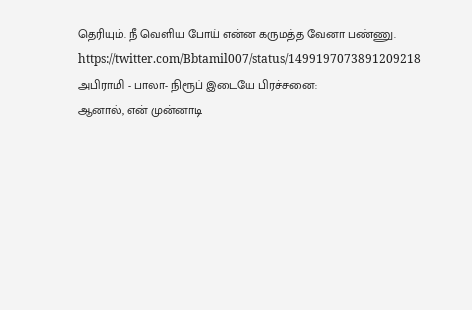தெரியும். நீ வெளிய போய் என்ன கருமத்த வேனா பண்ணு.
https://twitter.com/Bbtamil007/status/1499197073891209218
அபிராமி - பாலா- நிரூப் இடையே பிரச்சனை:
ஆனால், என் முன்னாடி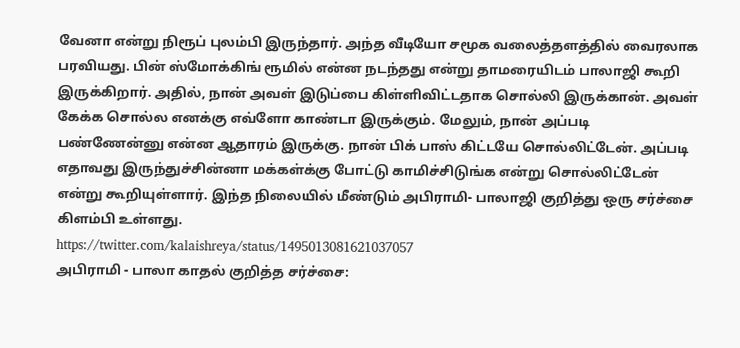வேனா என்று நிரூப் புலம்பி இருந்தார். அந்த வீடியோ சமூக வலைத்தளத்தில் வைரலாக பரவியது. பின் ஸ்மோக்கிங் ரூமில் என்ன நடந்தது என்று தாமரையிடம் பாலாஜி கூறி இருக்கிறார். அதில், நான் அவள் இடுப்பை கிள்ளிவிட்டதாக சொல்லி இருக்கான். அவள் கேக்க சொல்ல எனக்கு எவ்ளோ காண்டா இருக்கும். மேலும், நான் அப்படி பண்ணேன்னு என்ன ஆதாரம் இருக்கு. நான் பிக் பாஸ் கிட்டயே சொல்லிட்டேன். அப்படி எதாவது இருந்துச்சின்னா மக்கள்க்கு போட்டு காமிச்சிடுங்க என்று சொல்லிட்டேன் என்று கூறியுள்ளார். இந்த நிலையில் மீண்டும் அபிராமி- பாலாஜி குறித்து ஒரு சர்ச்சை கிளம்பி உள்ளது.
https://twitter.com/kalaishreya/status/1495013081621037057
அபிராமி - பாலா காதல் குறித்த சர்ச்சை: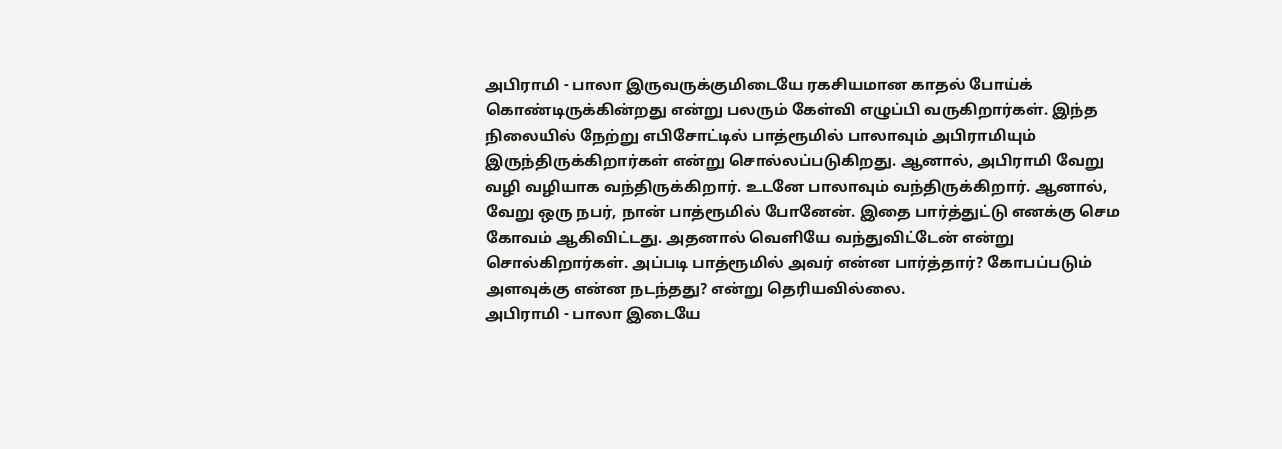அபிராமி - பாலா இருவருக்குமிடையே ரகசியமான காதல் போய்க் கொண்டிருக்கின்றது என்று பலரும் கேள்வி எழுப்பி வருகிறார்கள். இந்த நிலையில் நேற்று எபிசோட்டில் பாத்ரூமில் பாலாவும் அபிராமியும் இருந்திருக்கிறார்கள் என்று சொல்லப்படுகிறது. ஆனால், அபிராமி வேறு வழி வழியாக வந்திருக்கிறார். உடனே பாலாவும் வந்திருக்கிறார். ஆனால், வேறு ஒரு நபர், நான் பாத்ரூமில் போனேன். இதை பார்த்துட்டு எனக்கு செம கோவம் ஆகிவிட்டது. அதனால் வெளியே வந்துவிட்டேன் என்று சொல்கிறார்கள். அப்படி பாத்ரூமில் அவர் என்ன பார்த்தார்? கோபப்படும் அளவுக்கு என்ன நடந்தது? என்று தெரியவில்லை.
அபிராமி - பாலா இடையே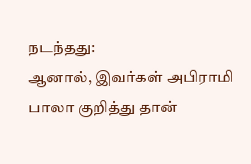நடந்தது:
ஆனால், இவர்கள் அபிராமி பாலா குறித்து தான்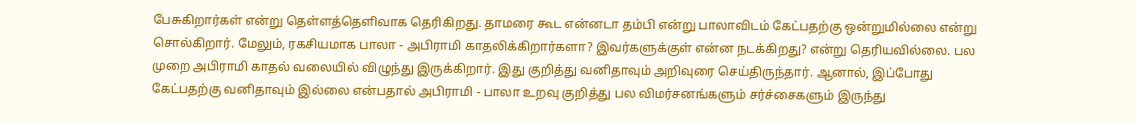பேசுகிறார்கள் என்று தெள்ளத்தெளிவாக தெரிகிறது. தாமரை கூட என்னடா தம்பி என்று பாலாவிடம் கேட்பதற்கு ஒன்றுமில்லை என்று சொல்கிறார். மேலும், ரகசியமாக பாலா - அபிராமி காதலிக்கிறார்களா? இவர்களுக்குள் என்ன நடக்கிறது? என்று தெரியவில்லை. பல முறை அபிராமி காதல் வலையில் விழுந்து இருக்கிறார். இது குறித்து வனிதாவும் அறிவுரை செய்திருந்தார். ஆனால், இப்போது கேட்பதற்கு வனிதாவும் இல்லை என்பதால் அபிராமி - பாலா உறவு குறித்து பல விமர்சனங்களும் சர்ச்சைகளும் இருந்து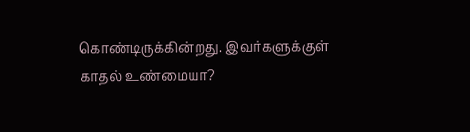கொண்டிருக்கின்றது. இவர்களுக்குள் காதல் உண்மையா?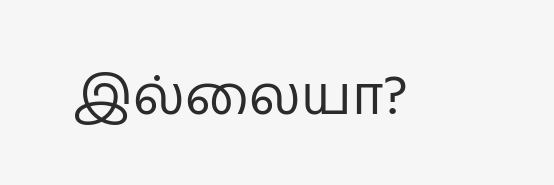இல்லையா?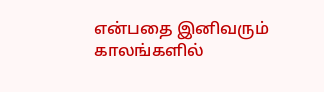என்பதை இனிவரும் காலங்களில்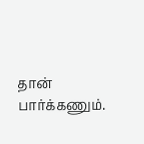தான் பார்க்கணும்.